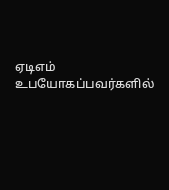ஏடிஎம் உபயோகப்பவர்களில்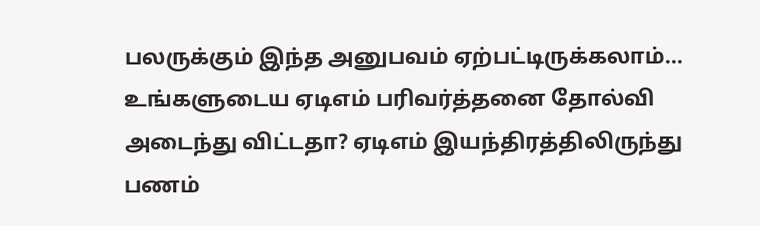பலருக்கும் இந்த அனுபவம் ஏற்பட்டிருக்கலாம்... உங்களுடைய ஏடிஎம் பரிவர்த்தனை தோல்வி அடைந்து விட்டதா? ஏடிஎம் இயந்திரத்திலிருந்து பணம்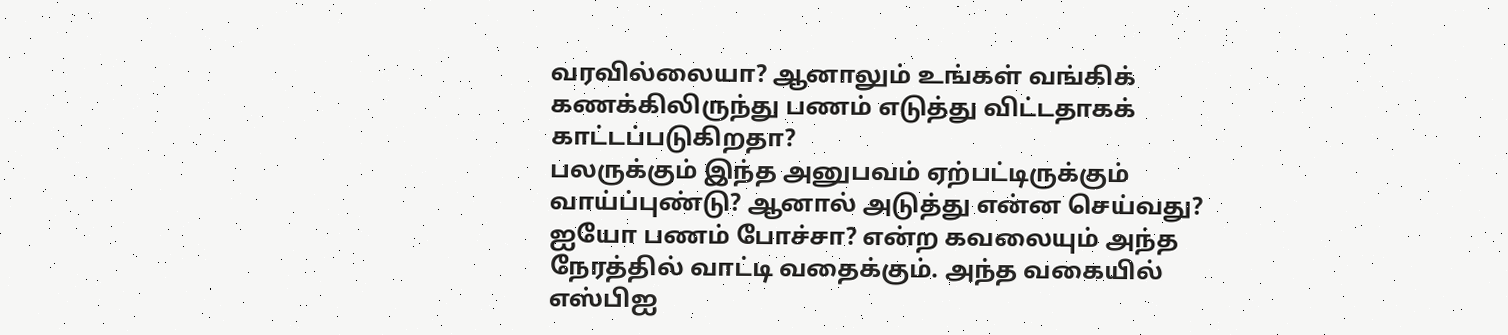வரவில்லையா? ஆனாலும் உங்கள் வங்கிக் கணக்கிலிருந்து பணம் எடுத்து விட்டதாகக் காட்டப்படுகிறதா?
பலருக்கும் இந்த அனுபவம் ஏற்பட்டிருக்கும் வாய்ப்புண்டு? ஆனால் அடுத்து என்ன செய்வது?
ஐயோ பணம் போச்சா? என்ற கவலையும் அந்த நேரத்தில் வாட்டி வதைக்கும். அந்த வகையில் எஸ்பிஐ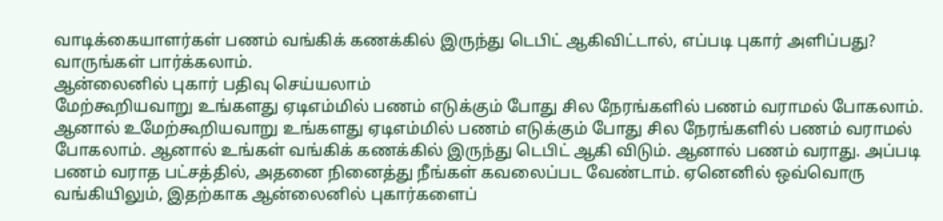வாடிக்கையாளர்கள் பணம் வங்கிக் கணக்கில் இருந்து டெபிட் ஆகிவிட்டால், எப்படி புகார் அளிப்பது? வாருங்கள் பார்க்கலாம்.
ஆன்லைனில் புகார் பதிவு செய்யலாம்
மேற்கூறியவாறு உங்களது ஏடிஎம்மில் பணம் எடுக்கும் போது சில நேரங்களில் பணம் வராமல் போகலாம். ஆனால் உமேற்கூறியவாறு உங்களது ஏடிஎம்மில் பணம் எடுக்கும் போது சில நேரங்களில் பணம் வராமல் போகலாம். ஆனால் உங்கள் வங்கிக் கணக்கில் இருந்து டெபிட் ஆகி விடும். ஆனால் பணம் வராது. அப்படி பணம் வராத பட்சத்தில், அதனை நினைத்து நீங்கள் கவலைப்பட வேண்டாம். ஏனெனில் ஒவ்வொரு வங்கியிலும், இதற்காக ஆன்லைனில் புகார்களைப்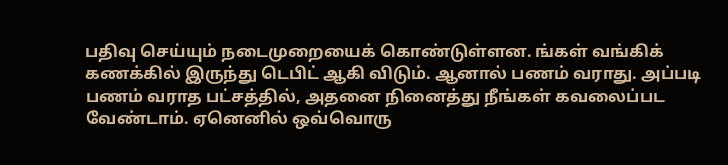பதிவு செய்யும் நடைமுறையைக் கொண்டுள்ளன. ங்கள் வங்கிக் கணக்கில் இருந்து டெபிட் ஆகி விடும். ஆனால் பணம் வராது. அப்படி பணம் வராத பட்சத்தில், அதனை நினைத்து நீங்கள் கவலைப்பட வேண்டாம். ஏனெனில் ஒவ்வொரு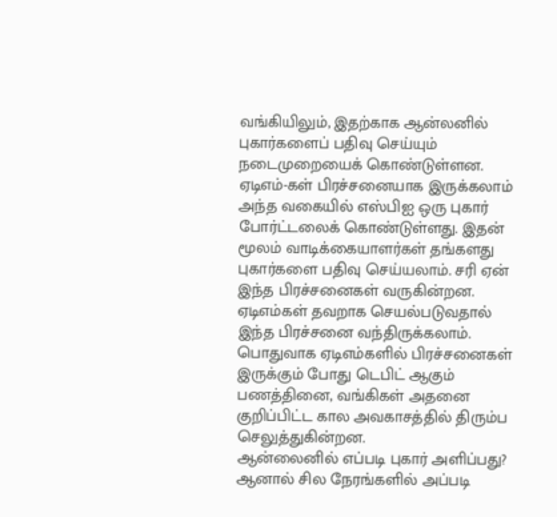வங்கியிலும், இதற்காக ஆன்லனில் புகார்களைப் பதிவு செய்யும் நடைமுறையைக் கொண்டுள்ளன.
ஏடிஎம்-கள் பிரச்சனையாக இருக்கலாம்
அந்த வகையில் எஸ்பிஐ ஒரு புகார் போர்ட்டலைக் கொண்டுள்ளது. இதன் மூலம் வாடிக்கையாளர்கள் தங்களது புகார்களை பதிவு செய்யலாம். சரி ஏன் இந்த பிரச்சனைகள் வருகின்றன. ஏடிஎம்கள் தவறாக செயல்படுவதால் இந்த பிரச்சனை வந்திருக்கலாம். பொதுவாக ஏடிஎம்களில் பிரச்சனைகள் இருக்கும் போது டெபிட் ஆகும் பணத்தினை, வங்கிகள் அதனை குறிப்பிட்ட கால அவகாசத்தில் திரும்ப செலுத்துகின்றன.
ஆன்லைனில் எப்படி புகார் அளிப்பது?
ஆனால் சில நேரங்களில் அப்படி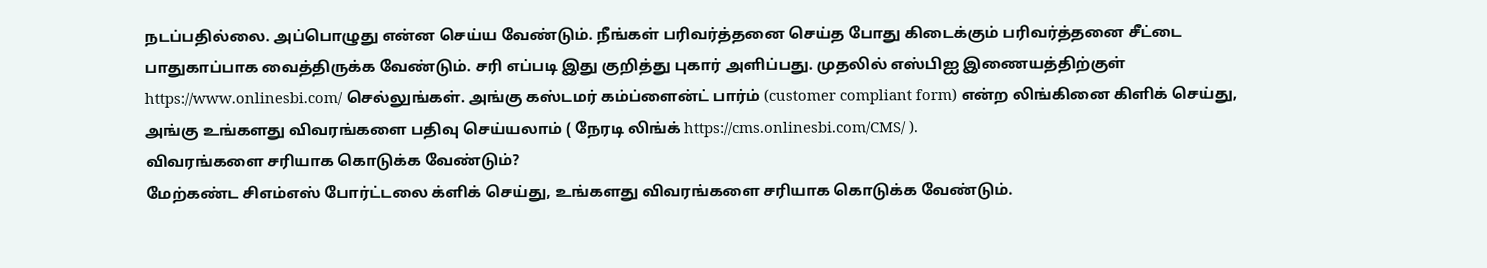நடப்பதில்லை. அப்பொழுது என்ன செய்ய வேண்டும். நீங்கள் பரிவர்த்தனை செய்த போது கிடைக்கும் பரிவர்த்தனை சீட்டை பாதுகாப்பாக வைத்திருக்க வேண்டும். சரி எப்படி இது குறித்து புகார் அளிப்பது. முதலில் எஸ்பிஐ இணையத்திற்குள் https://www.onlinesbi.com/ செல்லுங்கள். அங்கு கஸ்டமர் கம்ப்ளைன்ட் பார்ம் (customer compliant form) என்ற லிங்கினை கிளிக் செய்து, அங்கு உங்களது விவரங்களை பதிவு செய்யலாம் ( நேரடி லிங்க் https://cms.onlinesbi.com/CMS/ ).
விவரங்களை சரியாக கொடுக்க வேண்டும்?
மேற்கண்ட சிஎம்எஸ் போர்ட்டலை க்ளிக் செய்து, உங்களது விவரங்களை சரியாக கொடுக்க வேண்டும்.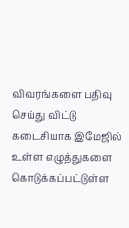விவரங்களை பதிவு செய்து விட்டு கடைசியாக இமேஜில் உள்ள எழுத்துகளை கொடுக்கப்பட்டுள்ள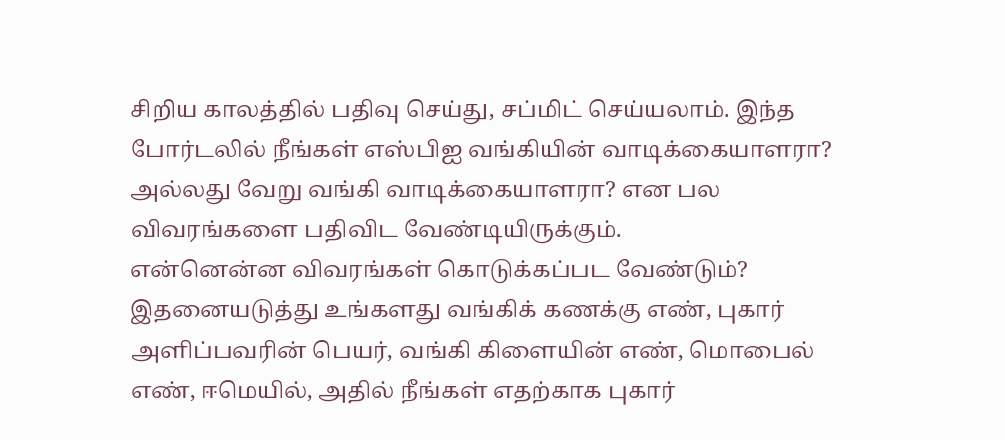சிறிய காலத்தில் பதிவு செய்து, சப்மிட் செய்யலாம். இந்த போர்டலில் நீங்கள் எஸ்பிஐ வங்கியின் வாடிக்கையாளரா? அல்லது வேறு வங்கி வாடிக்கையாளரா? என பல விவரங்களை பதிவிட வேண்டியிருக்கும்.
என்னென்ன விவரங்கள் கொடுக்கப்பட வேண்டும்?
இதனையடுத்து உங்களது வங்கிக் கணக்கு எண், புகார் அளிப்பவரின் பெயர், வங்கி கிளையின் எண், மொபைல் எண், ஈமெயில், அதில் நீங்கள் எதற்காக புகார்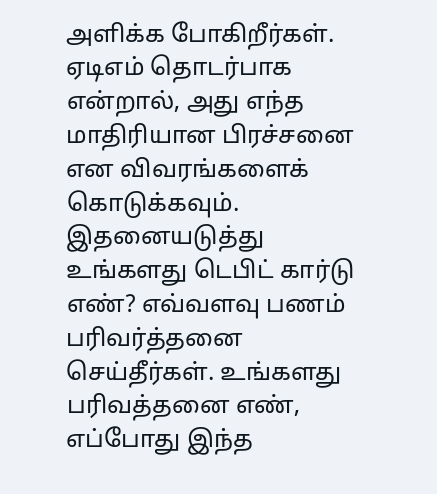அளிக்க போகிறீர்கள். ஏடிஎம் தொடர்பாக என்றால், அது எந்த மாதிரியான பிரச்சனை என விவரங்களைக் கொடுக்கவும். இதனையடுத்து உங்களது டெபிட் கார்டு எண்? எவ்வளவு பணம் பரிவர்த்தனை செய்தீர்கள். உங்களது பரிவத்தனை எண், எப்போது இந்த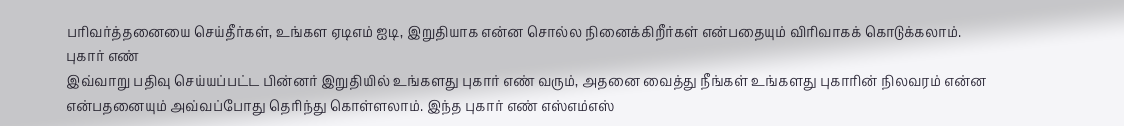பரிவர்த்தனையை செய்தீர்கள், உங்கள ஏடிஎம் ஐடி, இறுதியாக என்ன சொல்ல நினைக்கிறீர்கள் என்பதையும் விரிவாகக் கொடுக்கலாம்.
புகார் எண்
இவ்வாறு பதிவு செய்யப்பட்ட பின்னர் இறுதியில் உங்களது புகார் எண் வரும், அதனை வைத்து நீங்கள் உங்களது புகாரின் நிலவரம் என்ன என்பதனையும் அவ்வப்போது தெரிந்து கொள்ளலாம். இந்த புகார் எண் எஸ்எம்எஸ்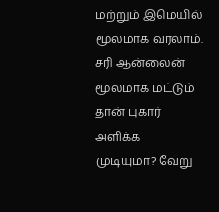மற்றும் இமெயில் மூலமாக வரலாம். சரி ஆன்லைன் மூலமாக மட்டும் தான் புகார் அளிக்க முடியுமா? வேறு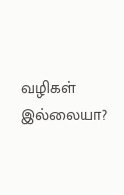வழிகள் இல்லையா?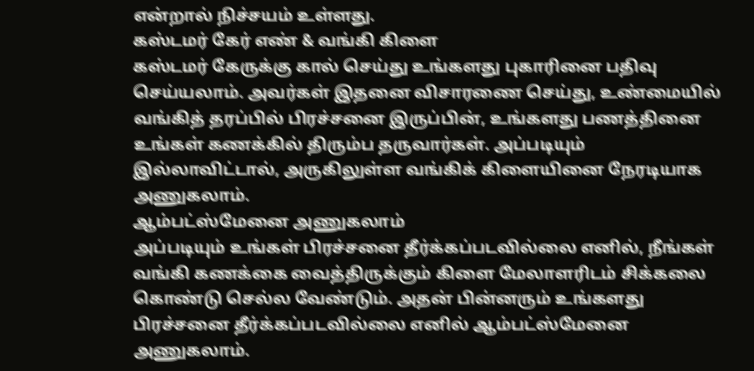என்றால் நிச்சயம் உள்ளது.
கஸ்டமர் கேர் எண் & வங்கி கிளை
கஸ்டமர் கேருக்கு கால் செய்து உங்களது புகாரினை பதிவு செய்யலாம். அவர்கள் இதனை விசாரணை செய்து, உண்மையில் வங்கித் தரப்பில் பிரச்சனை இருப்பின், உங்களது பணத்தினை உங்கள் கணக்கில் திரும்ப தருவார்கள். அப்படியும் இல்லாவிட்டால், அருகிலுள்ள வங்கிக் கிளையினை நேரடியாக அணுகலாம்.
ஆம்பட்ஸ்மேனை அணுகலாம்
அப்படியும் உங்கள் பிரச்சனை தீர்க்கப்படவில்லை எனில், நீங்கள் வங்கி கணக்கை வைத்திருக்கும் கிளை மேலாளரிடம் சிக்கலை கொண்டு செல்ல வேண்டும். அதன் பின்னரும் உங்களது பிரச்சனை தீர்க்கப்படவில்லை எனில் ஆம்பட்ஸ்மேனை அணுகலாம்.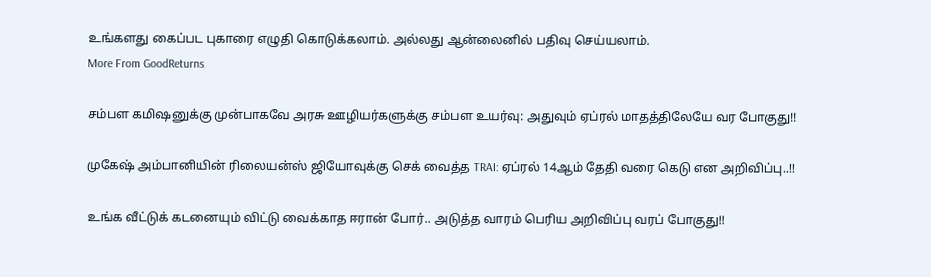உங்களது கைப்பட புகாரை எழுதி கொடுக்கலாம். அல்லது ஆன்லைனில் பதிவு செய்யலாம்.
More From GoodReturns

சம்பள கமிஷனுக்கு முன்பாகவே அரசு ஊழியர்களுக்கு சம்பள உயர்வு: அதுவும் ஏப்ரல் மாதத்திலேயே வர போகுது!!

முகேஷ் அம்பானியின் ரிலையன்ஸ் ஜியோவுக்கு செக் வைத்த TRAI: ஏப்ரல் 14ஆம் தேதி வரை கெடு என அறிவிப்பு..!!

உங்க வீட்டுக் கடனையும் விட்டு வைக்காத ஈரான் போர்.. அடுத்த வாரம் பெரிய அறிவிப்பு வரப் போகுது!!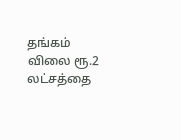தங்கம் விலை ரூ.2 லட்சத்தை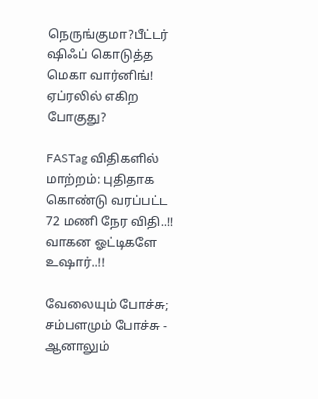நெருங்குமா?பீட்டர் ஷிஃப் கொடுத்த மெகா வார்னிங்! ஏப்ரலில் எகிற போகுது?

FASTag விதிகளில் மாற்றம்: புதிதாக கொண்டு வரப்பட்ட 72 மணி நேர விதி..!! வாகன ஓட்டிகளே உஷார்..!!

வேலையும் போச்சு; சம்பளமும் போச்சு - ஆனாலும்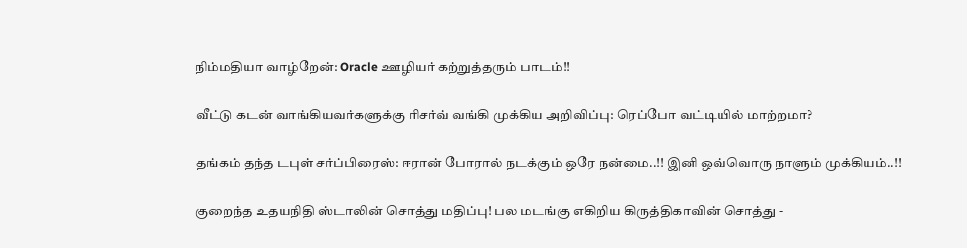நிம்மதியா வாழ்றேன்: Oracle ஊழியர் கற்றுத்தரும் பாடம்!!

வீட்டு கடன் வாங்கியவர்களுக்கு ரிசர்வ் வங்கி முக்கிய அறிவிப்பு: ரெப்போ வட்டியில் மாற்றமா?

தங்கம் தந்த டபுள் சர்ப்பிரைஸ்: ஈரான் போரால் நடக்கும் ஒரே நன்மை..!! இனி ஒவ்வொரு நாளும் முக்கியம்..!!

குறைந்த உதயநிதி ஸ்டாலின் சொத்து மதிப்பு! பல மடங்கு எகிறிய கிருத்திகாவின் சொத்து -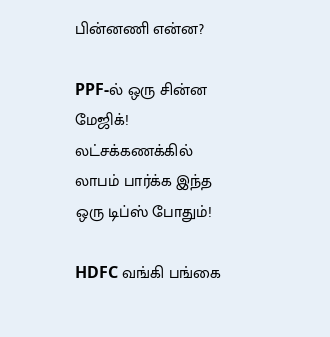பின்னணி என்ன?

PPF-ல் ஒரு சின்ன மேஜிக்! லட்சக்கணக்கில் லாபம் பார்க்க இந்த ஒரு டிப்ஸ் போதும்!

HDFC வங்கி பங்கை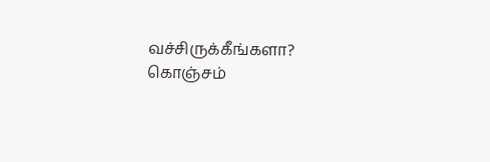வச்சிருக்கீங்களா? கொஞ்சம்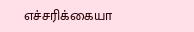எச்சரிக்கையா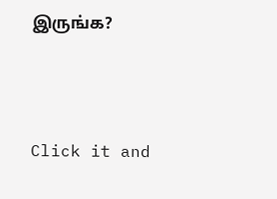இருங்க?



Click it and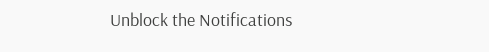Unblock the Notifications